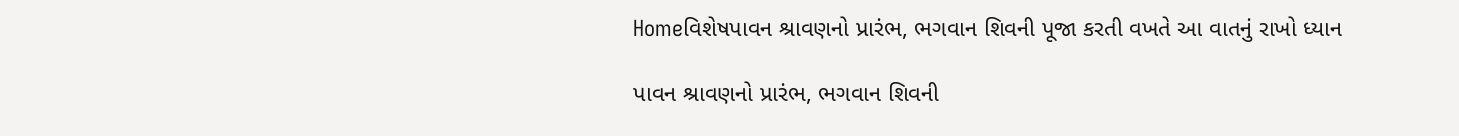Homeવિશેષપાવન શ્રાવણનો પ્રારંભ, ભગવાન શિવની પૂજા કરતી વખતે આ વાતનું રાખો ધ્યાન

પાવન શ્રાવણનો પ્રારંભ, ભગવાન શિવની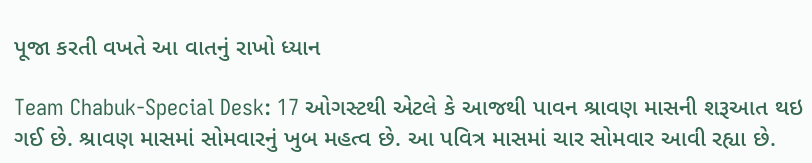પૂજા કરતી વખતે આ વાતનું રાખો ધ્યાન

Team Chabuk-Special Desk: 17 ઓગસ્ટથી એટલે કે આજથી પાવન શ્રાવણ માસની શરૂઆત થઇ ગઈ છે. શ્રાવણ માસમાં સોમવારનું ખુબ મહત્વ છે. આ પવિત્ર માસમાં ચાર સોમવાર આવી રહ્યા છે.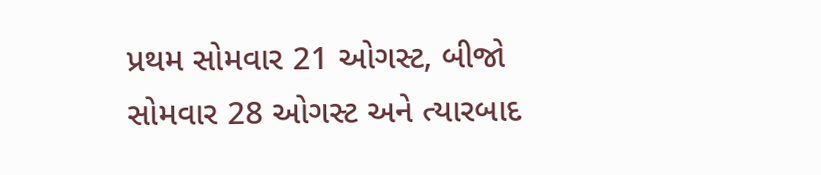પ્રથમ સોમવાર 21 ઓગસ્ટ, બીજો સોમવાર 28 ઓગસ્ટ અને ત્યારબાદ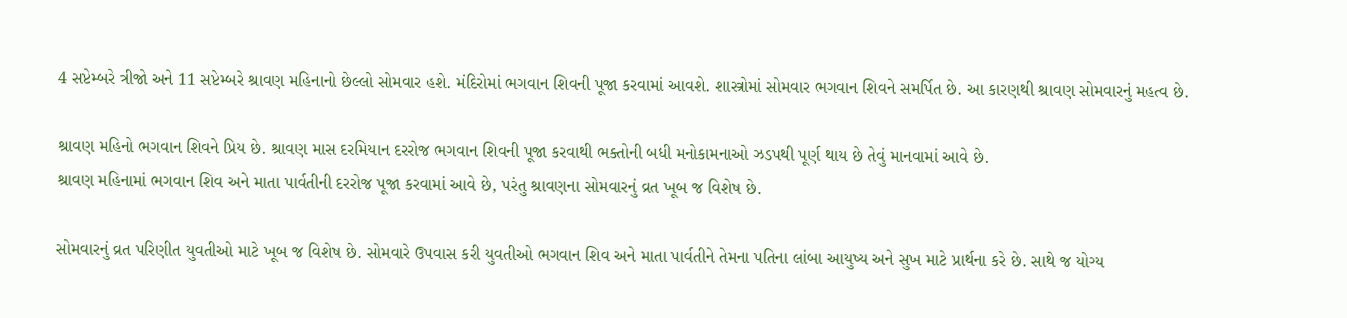4 સપ્ટેમ્બરે ત્રીજો અને 11 સપ્ટેમ્બરે શ્રાવણ મહિનાનો છેલ્લો સોમવાર હશે. મંદિરોમાં ભગવાન શિવની પૂજા કરવામાં આવશે. શાસ્ત્રોમાં સોમવાર ભગવાન શિવને સમર્પિત છે. આ કારણથી શ્રાવણ સોમવારનું મહત્વ છે.

શ્રાવણ મહિનો ભગવાન શિવને પ્રિય છે. શ્રાવણ માસ દરમિયાન દરરોજ ભગવાન શિવની પૂજા કરવાથી ભક્તોની બધી મનોકામનાઓ ઝડપથી પૂર્ણ થાય છે તેવું માનવામાં આવે છે.
શ્રાવણ મહિનામાં ભગવાન શિવ અને માતા પાર્વતીની દરરોજ પૂજા કરવામાં આવે છે, પરંતુ શ્રાવણના સોમવારનું વ્રત ખૂબ જ વિશેષ છે.

સોમવારનું વ્રત પરિણીત યુવતીઓ માટે ખૂબ જ વિશેષ છે. સોમવારે ઉપવાસ કરી યુવતીઓ ભગવાન શિવ અને માતા પાર્વતીને તેમના પતિના લાંબા આયુષ્ય અને સુખ માટે પ્રાર્થના કરે છે. સાથે જ યોગ્ય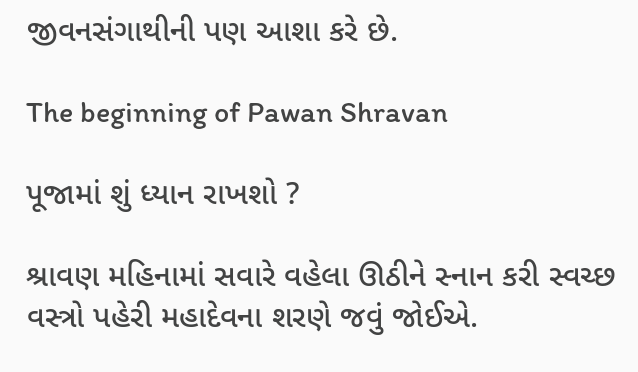જીવનસંગાથીની પણ આશા કરે છે.

The beginning of Pawan Shravan

પૂજામાં શું ધ્યાન રાખશો ?

શ્રાવણ મહિનામાં સવારે વહેલા ઊઠીને સ્નાન કરી સ્વચ્છ વસ્ત્રો પહેરી મહાદેવના શરણે જવું જોઈએ.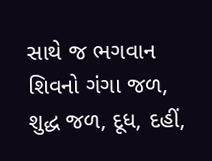સાથે જ ભગવાન શિવનો ગંગા જળ, શુદ્ધ જળ, દૂધ, દહીં,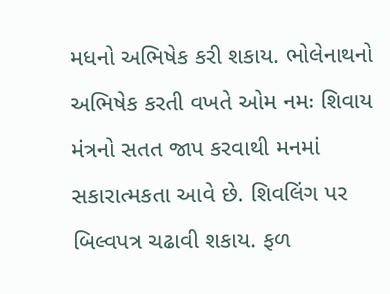મધનો અભિષેક કરી શકાય. ભોલેનાથનો અભિષેક કરતી વખતે ઓમ નમઃ શિવાય મંત્રનો સતત જાપ કરવાથી મનમાં સકારાત્મકતા આવે છે. શિવલિંગ પર બિલ્વપત્ર ચઢાવી શકાય. ફળ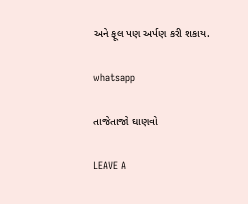અને ફૂલ પણ અર્પણ કરી શકાય.

whatsapp

તાજેતાજો ઘાણવો

LEAVE A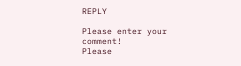REPLY

Please enter your comment!
Please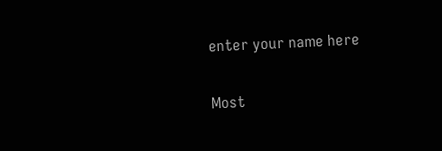enter your name here

Most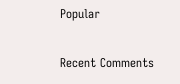Popular

Recent Comments